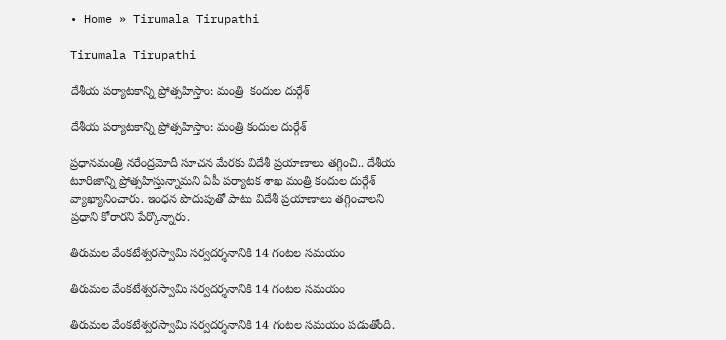• Home » Tirumala Tirupathi

Tirumala Tirupathi

దేశీయ పర్యాటకాన్ని ప్రోత్సహిస్తాం: మంత్రి  కందుల దుర్గేశ్

దేశీయ పర్యాటకాన్ని ప్రోత్సహిస్తాం: మంత్రి కందుల దుర్గేశ్

ప్రధానమంత్రి నరేంద్రమోదీ సూచన మేరకు విదేశీ ప్రయాణాలు తగ్గించి.. దేశీయ టూరిజాన్ని ప్రోత్సహిస్తున్నామని ఏపీ పర్యాటక శాఖ మంత్రి కందుల దుర్గేశ్ వ్యాఖ్యానించారు. ఇంధన పొదుపుతో పాటు విదేశీ ప్రయాణాలు తగ్గించాలని ప్రధాని కోరారని పేర్కొన్నారు.

తిరుమల వేంకటేశ్వరస్వామి సర్వదర్శనానికి 14 గంటల సమయం

తిరుమల వేంకటేశ్వరస్వామి సర్వదర్శనానికి 14 గంటల సమయం

తిరుమల వేంకటేశ్వరస్వామి సర్వదర్శనానికి 14 గంటల సమయం పడుతోంది.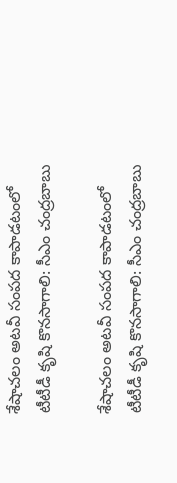శేషాచలం అటవీ సంపద కాపాడటంలో టీటీడీ కృషి కొనసాగాలి: సీఎం చంద్రబాబు

శేషాచలం అటవీ సంపద కాపాడటంలో టీటీడీ కృషి కొనసాగాలి: సీఎం చంద్రబాబు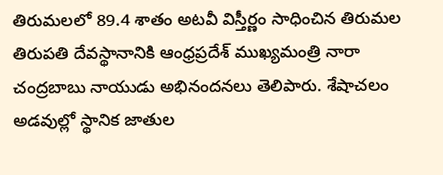తిరుమలలో 89.4 శాతం అటవీ విస్తీర్ణం సాధించిన తిరుమల తిరుపతి దేవస్థానానికి ఆంధ్రప్రదేశ్ ముఖ్యమంత్రి నారా చంద్రబాబు నాయుడు అభినందనలు తెలిపారు. శేషాచలం అడవుల్లో స్థానిక జాతుల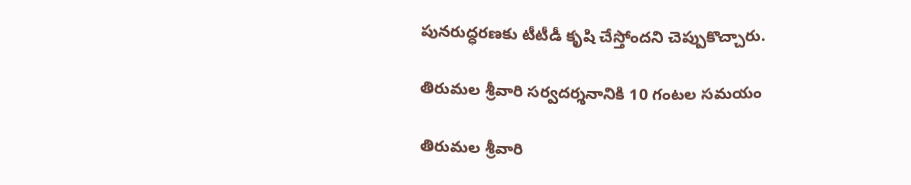పునరుద్ధరణకు టీటీడీ కృషి చేస్తోందని చెప్పుకొచ్చారు.

తిరుమల శ్రీవారి సర్వదర్శనానికి 10 గంటల సమయం

తిరుమల శ్రీవారి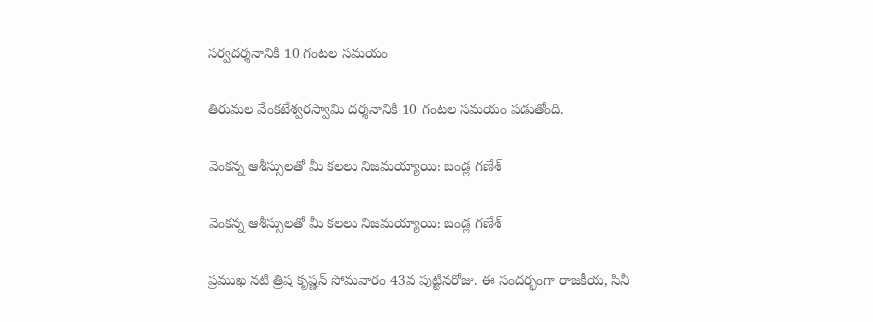సర్వదర్శనానికి 10 గంటల సమయం

తిరుమల వేంకటేశ్వరస్వామి దర్శనానికి 10 గంటల సమయం పడుతోంది.

వెంకన్న ఆశీస్సులతో మీ కలలు నిజమయ్యాయి: బండ్ల గణేశ్

వెంకన్న ఆశీస్సులతో మీ కలలు నిజమయ్యాయి: బండ్ల గణేశ్

ప్రముఖ నటి త్రిష కృష్ణన్‌ సోమవారం 43వ పుట్టినరోజు. ఈ సందర్భంగా రాజకీయ, సినీ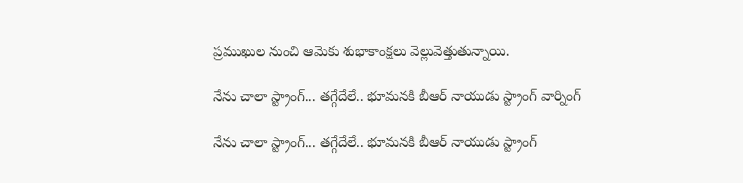ప్రముఖుల నుంచి ఆమెకు శుభాకాంక్షలు వెల్లువెత్తుతున్నాయి.

నేను చాలా స్ట్రాంగ్... తగ్గేదేలే.. భూమనకి బీఆర్ నాయుడు స్ట్రాంగ్ వార్నింగ్

నేను చాలా స్ట్రాంగ్... తగ్గేదేలే.. భూమనకి బీఆర్ నాయుడు స్ట్రాంగ్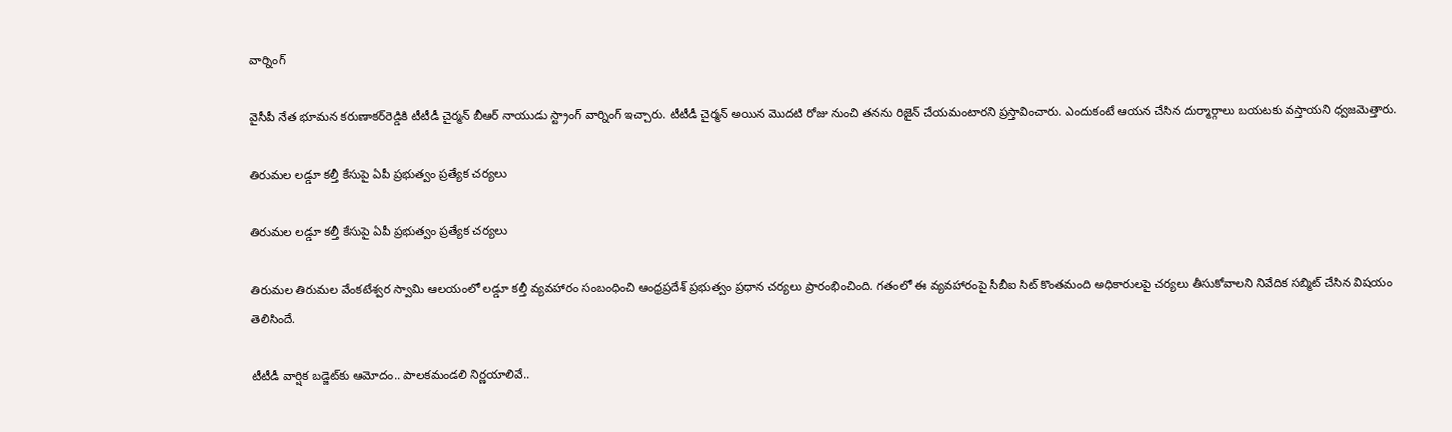వార్నింగ్

వైసీపీ నేత భూమన కరుణాకర్‌రెడ్డికి టీటీడీ చైర్మన్ బీఆర్ నాయుడు స్ట్రాంగ్ వార్నింగ్ ఇచ్చారు. టీటీడీ చైర్మన్ అయిన మొదటి రోజు నుంచి తనను రిజైన్ చేయమంటారని ప్రస్తావించారు. ఎందుకంటే ఆయన చేసిన దుర్మార్గాలు బయటకు వస్తాయని ధ్వజమెత్తారు.

తిరుమల లడ్డూ కల్తీ కేసుపై ఏపీ ప్రభుత్వం ప్రత్యేక చర్యలు

తిరుమల లడ్డూ కల్తీ కేసుపై ఏపీ ప్రభుత్వం ప్రత్యేక చర్యలు

తిరుమల తిరుమల వేంకటేశ్వర స్వామి ఆలయంలో లడ్డూ కల్తీ వ్యవహారం సంబంధించి ఆంధ్రప్రదేశ్ ప్రభుత్వం ప్రధాన చర్యలు ప్రారంభించింది. గతంలో ఈ వ్యవహారంపై సీబీఐ సిట్ కొంతమంది అధికారులపై చర్యలు తీసుకోవాలని నివేదిక సబ్మిట్ చేసిన విషయం తెలిసిందే.

టీటీడీ వార్షిక బడ్జెట్‌కు ఆమోదం.. పాలకమండలి నిర్ణయాలివే..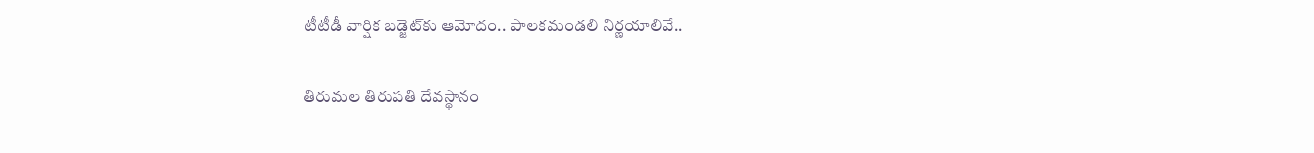టీటీడీ వార్షిక బడ్జెట్‌కు ఆమోదం.. పాలకమండలి నిర్ణయాలివే..

తిరుమల తిరుపతి దేవస్థానం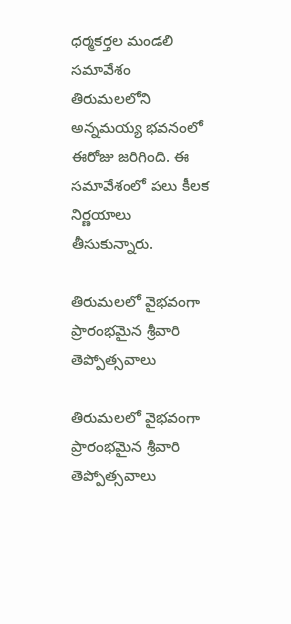ధర్మకర్తల మండలి సమావేశం తిరుమలలోని అన్నమయ్య భవనంలో ఈరోజు జరిగింది. ఈ సమావేశంలో పలు కీలక నిర్ణయాలు తీసుకున్నారు.

తిరుమలలో వైభవంగా ప్రారంభమైన శ్రీవారి తెప్పోత్సవాలు

తిరుమలలో వైభవంగా ప్రారంభమైన శ్రీవారి తెప్పోత్సవాలు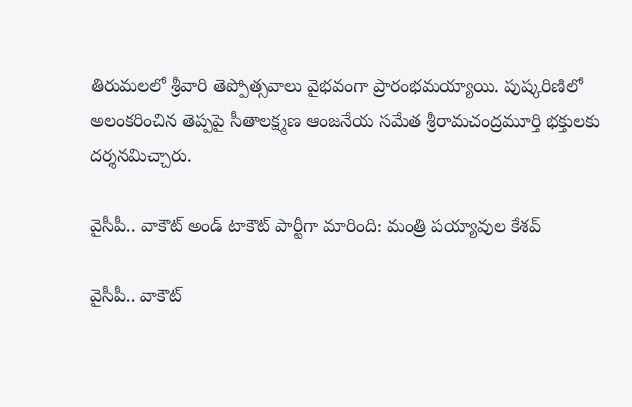తిరుమలలో శ్రీవారి తెప్పోత్సవాలు వైభవంగా ప్రారంభమయ్యాయి. పుష్కరిణిలో అలంకరించిన తెప్పపై సీతాలక్ష్మణ ఆంజనేయ సమేత శ్రీరామచంద్రమూర్తి భక్తులకు దర్శనమిచ్చారు.

వైసీపీ.. వాకౌట్ అండ్ టాకౌట్ పార్టీగా మారింది: మంత్రి పయ్యావుల కేశవ్

వైసీపీ.. వాకౌట్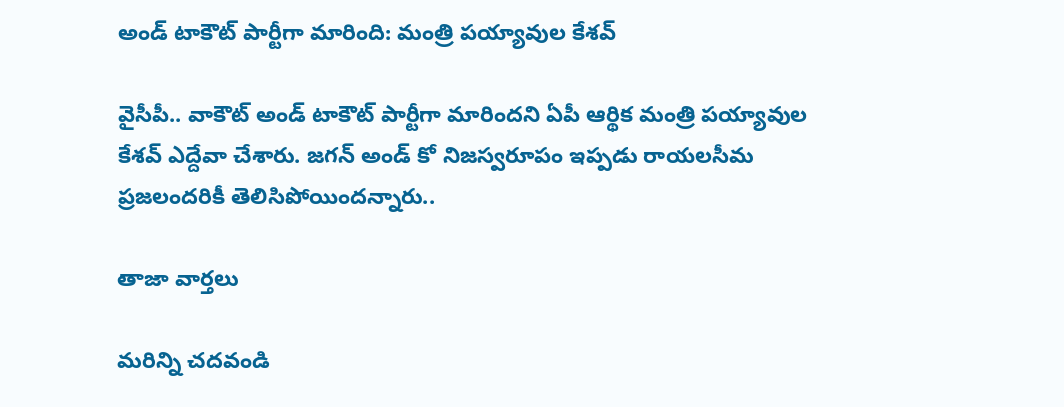అండ్ టాకౌట్ పార్టీగా మారింది: మంత్రి పయ్యావుల కేశవ్

వైసీపీ.. వాకౌట్ అండ్ టాకౌట్ పార్టీగా మారిందని ఏపీ ఆర్థిక మంత్రి పయ్యావుల కేశవ్ ఎద్దేవా చేశారు. జగన్ అండ్ కో నిజస్వరూపం ఇప్పడు రాయలసీమ ప్రజలందరికీ తెలిసిపోయిందన్నారు..

తాజా వార్తలు

మరిన్ని చదవండి